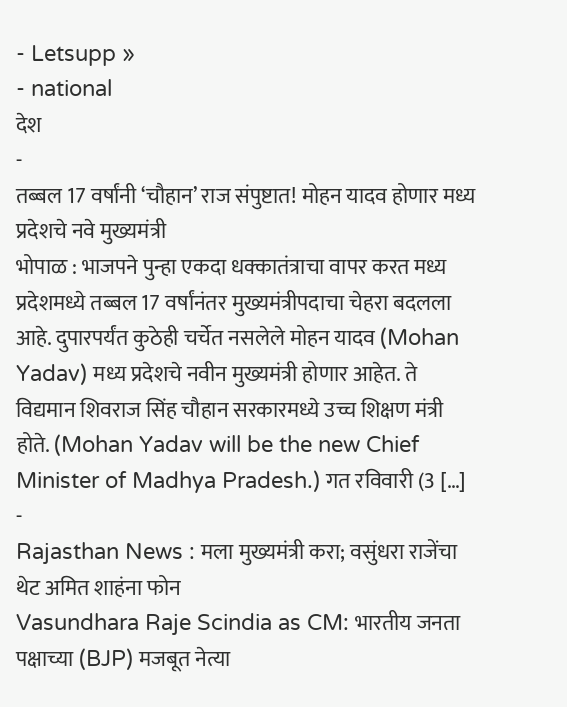- Letsupp »
- national
देश
-
तब्बल 17 वर्षांनी ‘चौहान’ राज संपुष्टात! मोहन यादव होणार मध्य प्रदेशचे नवे मुख्यमंत्री
भोपाळ : भाजपने पुन्हा एकदा धक्कातंत्राचा वापर करत मध्य प्रदेशमध्ये तब्बल 17 वर्षांनंतर मुख्यमंत्रीपदाचा चेहरा बदलला आहे. दुपारपर्यंत कुठेही चर्चेत नसलेले मोहन यादव (Mohan Yadav) मध्य प्रदेशचे नवीन मुख्यमंत्री होणार आहेत. ते विद्यमान शिवराज सिंह चौहान सरकारमध्ये उच्च शिक्षण मंत्री होते. (Mohan Yadav will be the new Chief Minister of Madhya Pradesh.) गत रविवारी (3 […]
-
Rajasthan News : मला मुख्यमंत्री करा; वसुंधरा राजेंचा थेट अमित शाहंना फोन
Vasundhara Raje Scindia as CM: भारतीय जनता पक्षाच्या (BJP) मजबूत नेत्या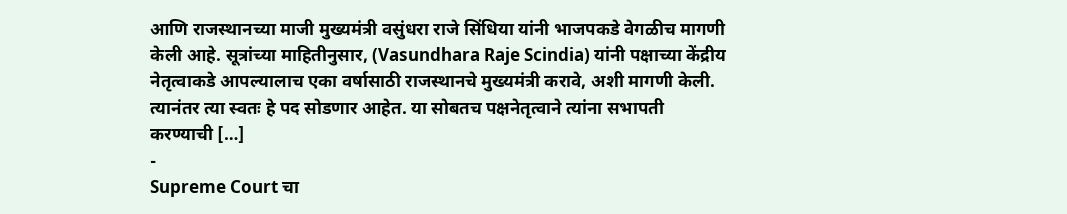आणि राजस्थानच्या माजी मुख्यमंत्री वसुंधरा राजे सिंधिया यांनी भाजपकडे वेगळीच मागणी केली आहे. सूत्रांच्या माहितीनुसार, (Vasundhara Raje Scindia) यांनी पक्षाच्या केंद्रीय नेतृत्वाकडे आपल्यालाच एका वर्षासाठी राजस्थानचे मुख्यमंत्री करावे, अशी मागणी केली. त्यानंतर त्या स्वतः हे पद सोडणार आहेत. या सोबतच पक्षनेतृत्वाने त्यांना सभापती करण्याची […]
-
Supreme Court चा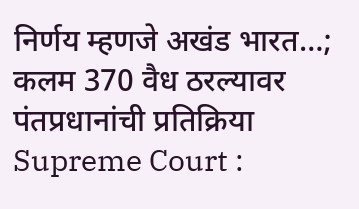निर्णय म्हणजे अखंड भारत…; कलम 370 वैध ठरल्यावर पंतप्रधानांची प्रतिक्रिया
Supreme Court :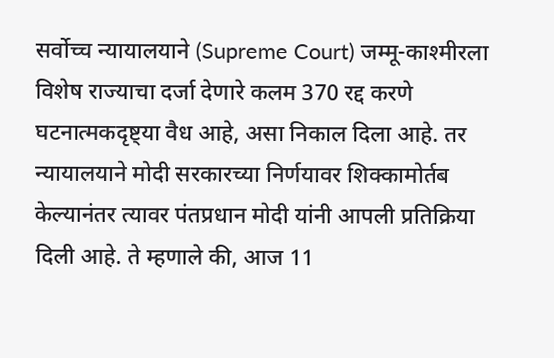सर्वोच्च न्यायालयाने (Supreme Court) जम्मू-काश्मीरला विशेष राज्याचा दर्जा देणारे कलम 370 रद्द करणे घटनात्मकदृष्ट्या वैध आहे, असा निकाल दिला आहे. तर न्यायालयाने मोदी सरकारच्या निर्णयावर शिक्कामोर्तब केल्यानंतर त्यावर पंतप्रधान मोदी यांनी आपली प्रतिक्रिया दिली आहे. ते म्हणाले की, आज 11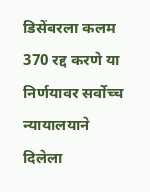डिसेंबरला कलम 370 रद्द करणे या निर्णयावर सर्वोच्च न्यायालयाने दिलेला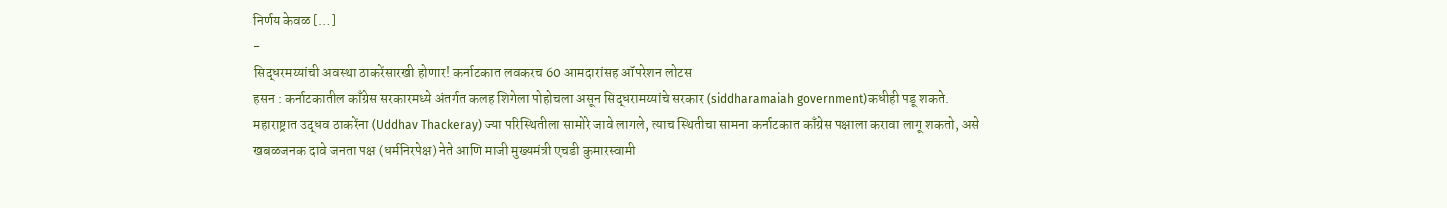निर्णय केवळ […]
-
सिद्धरमय्यांची अवस्था ठाकरेंसारखी होणार! कर्नाटकात लवकरच 60 आमदारांसह ऑपरेशन लोटस
हसन : कर्नाटकातील काँग्रेस सरकारमध्ये अंतर्गत कलह शिगेला पोहोचला असून सिद्धरामय्यांचे सरकार (siddharamaiah government)कधीही पडू शकते. महाराष्ट्रात उद्धव ठाकरेंना (Uddhav Thackeray) ज्या परिस्थितीला सामोरे जावे लागले, त्याच स्थितीचा सामना कर्नाटकात काँग्रेस पक्षाला करावा लागू शकतो, असे खबळजनक दावे जनता पक्ष (धर्मनिरपेक्ष) नेते आणि माजी मुख्यमंत्री एचडी कुमारस्वामी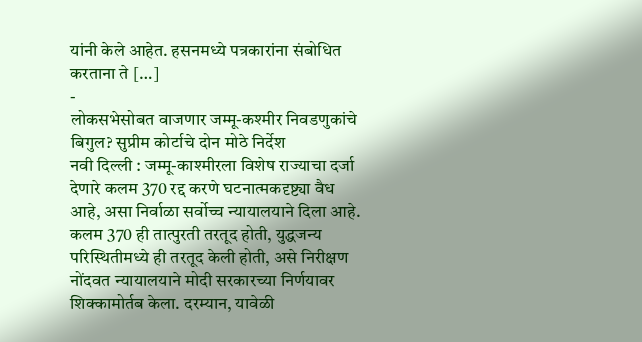यांनी केले आहेत. हसनमध्ये पत्रकारांना संबोधित करताना ते […]
-
लोकसभेसोबत वाजणार जम्मू-कश्मीर निवडणुकांचे बिगुल? सुप्रीम कोर्टाचे दोन मोठे निर्देश
नवी दिल्ली : जम्मू-काश्मीरला विशेष राज्याचा दर्जा देणारे कलम 370 रद्द करणे घटनात्मकदृष्ट्या वैध आहे, असा निर्वाळा सर्वोच्च न्यायालयाने दिला आहे. कलम 370 ही तात्पुरती तरतूद होती, युद्धजन्य परिस्थितीमध्ये ही तरतूद केली होती, असे निरीक्षण नोंदवत न्यायालयाने मोदी सरकारच्या निर्णयावर शिक्कामोर्तब केला. दरम्यान, यावेळी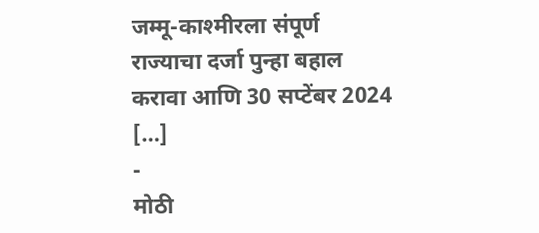जम्मू-काश्मीरला संपूर्ण राज्याचा दर्जा पुन्हा बहाल करावा आणि 30 सप्टेंबर 2024 […]
-
मोठी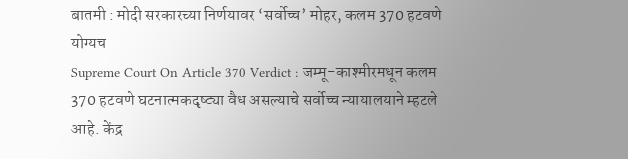बातमी : मोदी सरकारच्या निर्णयावर ‘सर्वोच्च’ मोहर, कलम 370 हटवणे योग्यच
Supreme Court On Article 370 Verdict : जम्मू-काश्मीरमधून कलम 370 हटवणे घटनात्मकदृष्ट्या वैध असल्याचे सर्वोच्च न्यायालयाने म्हटले आहे. केंद्र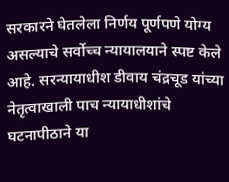सरकारने घेतलेला निर्णय पूर्णपणे योग्य असल्याचे सर्वोच्च न्यायालयाने स्पष्ट केले आहे. सरन्यायाधीश डीवाय चंद्रचूड यांच्या नेतृत्वाखाली पाच न्यायाधीशांचे घटनापीठाने या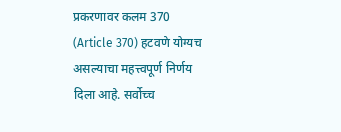प्रकरणावर कलम 370 (Article 370) हटवणे योग्यच असल्याचा महत्त्वपूर्ण निर्णय दिला आहे. सर्वोच्च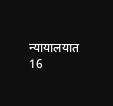न्यायालयात 16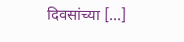दिवसांच्या […]